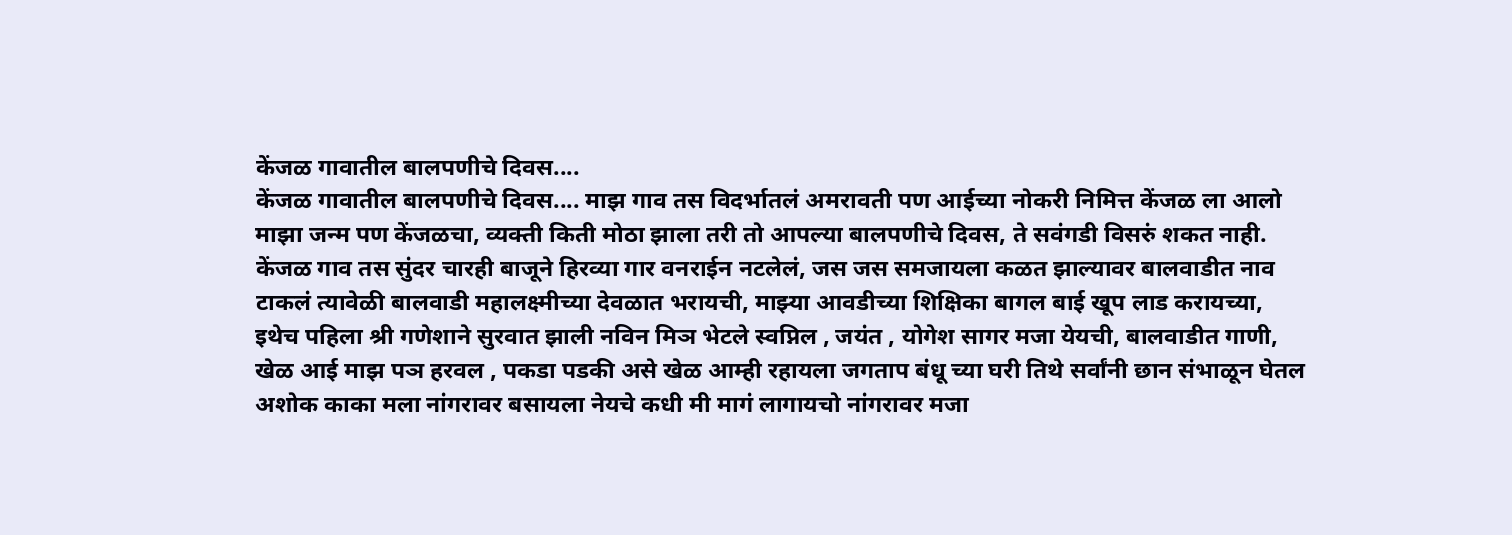केंजळ गावातील बालपणीचे दिवस....
केंजळ गावातील बालपणीचे दिवस.... माझ गाव तस विदर्भातलं अमरावती पण आईच्या नोकरी निमित्त केंजळ ला आलो माझा जन्म पण केंजळचा, व्यक्ती किती मोठा झाला तरी तो आपल्या बालपणीचे दिवस, ते सवंगडी विसरुं शकत नाही. केंजळ गाव तस सुंदर चारही बाजूने हिरव्या गार वनराईन नटलेलं, जस जस समजायला कळत झाल्यावर बालवाडीत नाव टाकलं त्यावेळी बालवाडी महालक्ष्मीच्या देवळात भरायची, माझ्या आवडीच्या शिक्षिका बागल बाई खूप लाड करायच्या, इथेच पहिला श्री गणेशाने सुरवात झाली नविन मिञ भेटले स्वप्निल , जयंत , योगेश सागर मजा येयची, बालवाडीत गाणी, खेळ आई माझ पञ हरवल , पकडा पडकी असे खेळ आम्ही रहायला जगताप बंधू च्या घरी तिथे सर्वांनी छान संभाळून घेतल अशोक काका मला नांगरावर बसायला नेयचे कधी मी मागं लागायचो नांगरावर मजा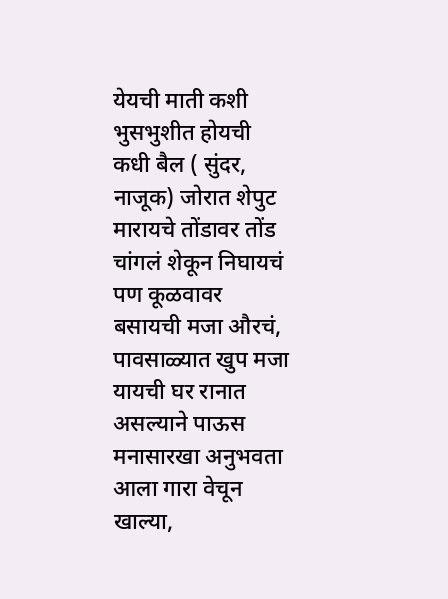येयची माती कशी भुसभुशीत होयची कधी बैल ( सुंदर, नाजूक) जोरात शेपुट मारायचे तोंडावर तोंड चांगलं शेकून निघायचं पण कूळवावर बसायची मजा औरचं, पावसाळ्यात खुप मजा यायची घर रानात असल्याने पाऊस मनासारखा अनुभवता आला गारा वेचून खाल्या,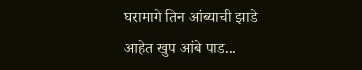घरामागे तिन आंब्याची झाडे आहेत खुप आंबे पाड...